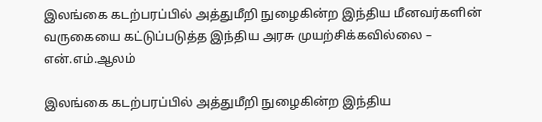இலங்கை கடற்பரப்பில் அத்துமீறி நுழைகின்ற இந்திய மீனவர்களின் வருகையை கட்டுப்படுத்த இந்திய அரசு முயற்சிக்கவில்லை – என்.எம்.ஆலம்

இலங்கை கடற்பரப்பில் அத்துமீறி நுழைகின்ற இந்திய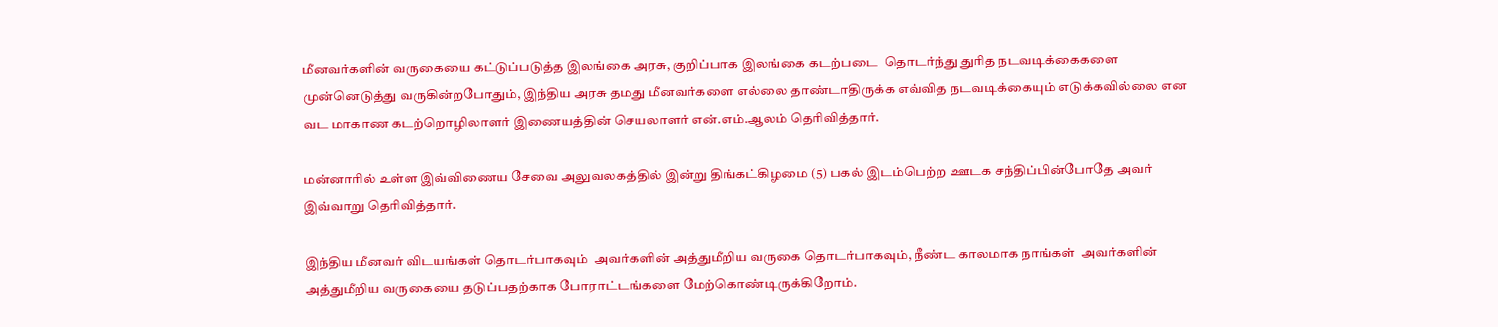மீனவர்களின் வருகையை கட்டுப்படுத்த இலங்கை அரசு, குறிப்பாக இலங்கை கடற்படை  தொடர்ந்து துரித நடவடிக்கைகளை முன்னெடுத்து வருகின்றபோதும், இந்திய அரசு தமது மீனவர்களை எல்லை தாண்டாதிருக்க எவ்வித நடவடிக்கையும் எடுக்கவில்லை என வட மாகாண கடற்றொழிலாளர் இணையத்தின் செயலாளர் என்.எம்.ஆலம் தெரிவித்தார்.

மன்னாரில் உள்ள இவ்விணைய சேவை அலுவலகத்தில் இன்று திங்கட்கிழமை (5) பகல் இடம்பெற்ற ஊடக சந்திப்பின்போதே அவர் இவ்வாறு தெரிவித்தார்.

இந்திய மீனவர் விடயங்கள் தொடர்பாகவும்  அவர்களின் அத்துமீறிய வருகை தொடர்பாகவும், நீண்ட காலமாக நாங்கள்  அவர்களின் அத்துமீறிய வருகையை தடுப்பதற்காக போராட்டங்களை மேற்கொண்டிருக்கிறோம்.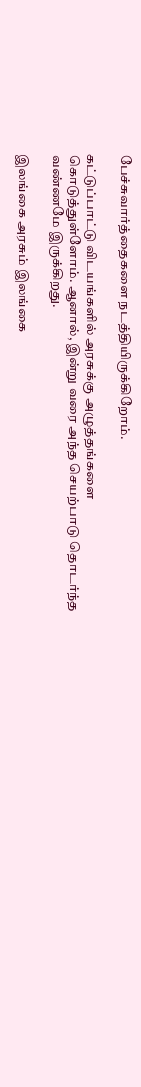பேச்சுவார்த்தைகளை நடத்தியிருக்கிறோம்.

கட்டுப்பாட்டு விடயங்களில் அரசுக்கு அழுத்தங்களை கொடுத்துள்ளோம். ஆனால், இன்று வரை அந்த செயற்பாடு தொடர்ந்த வண்ணமே இருக்கிறது.

இலங்கை அரசும் இலங்கை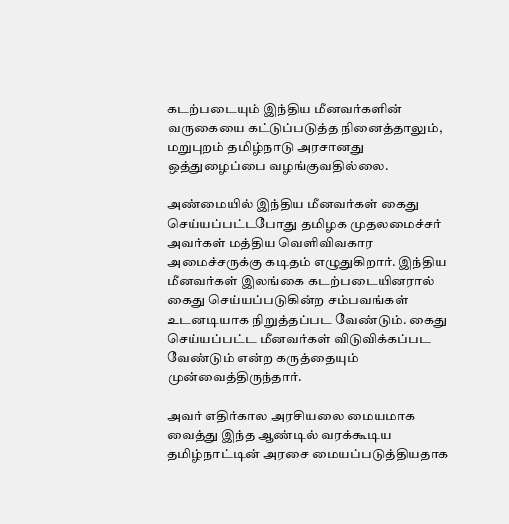கடற்படையும் இந்திய மீனவர்களின் வருகையை கட்டுப்படுத்த நினைத்தாலும், மறுபுறம் தமிழ்நாடு அரசானது ஒத்துழைப்பை வழங்குவதில்லை.

அண்மையில் இந்திய மீனவர்கள் கைது செய்யப்பட்டபோது தமிழக முதலமைச்சர் அவர்கள் மத்திய வெளிவிவகார அமைச்சருக்கு கடிதம் எழுதுகிறார். இந்திய மீனவர்கள் இலங்கை கடற்படையினரால் கைது செய்யப்படுகின்ற சம்பவங்கள் உடனடியாக நிறுத்தப்பட வேண்டும். கைது செய்யப்பட்ட மீனவர்கள் விடுவிக்கப்பட வேண்டும் என்ற கருத்தையும் முன்வைத்திருந்தார்.

அவர் எதிர்கால அரசியலை மையமாக வைத்து இந்த ஆண்டில் வரக்கூடிய தமிழ்நாட்டின் அரசை மையப்படுத்தியதாக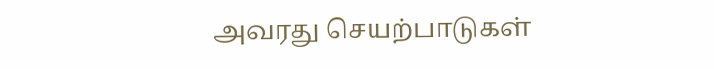அவரது செயற்பாடுகள்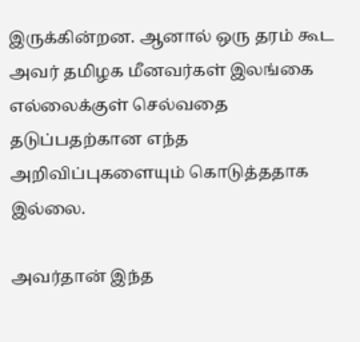இருக்கின்றன. ஆனால் ஒரு தரம் கூட அவர் தமிழக மீனவர்கள் இலங்கை எல்லைக்குள் செல்வதை தடுப்பதற்கான எந்த அறிவிப்புகளையும் கொடுத்ததாக  இல்லை.

அவர்தான் இந்த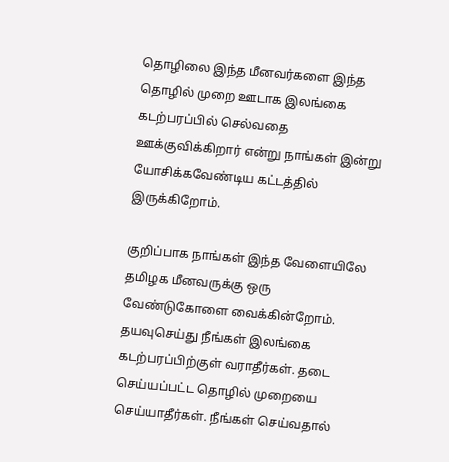தொழிலை இந்த மீனவர்களை இந்த தொழில் முறை ஊடாக இலங்கை கடற்பரப்பில் செல்வதை ஊக்குவிக்கிறார் என்று நாங்கள் இன்று யோசிக்கவேண்டிய கட்டத்தில் இருக்கிறோம்.

குறிப்பாக நாங்கள் இந்த வேளையிலே தமிழக மீனவருக்கு ஒரு வேண்டுகோளை வைக்கின்றோம். தயவுசெய்து நீங்கள் இலங்கை கடற்பரப்பிற்குள் வராதீர்கள். தடை செய்யப்பட்ட தொழில் முறையை செய்யாதீர்கள். நீங்கள் செய்வதால்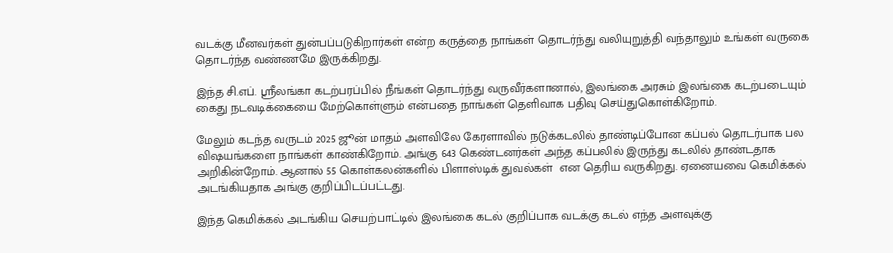வடக்கு மீனவர்கள் துன்பப்படுகிறார்கள் என்ற கருத்தை நாங்கள் தொடர்ந்து வலியுறுத்தி வந்தாலும் உங்கள் வருகை தொடர்ந்த வண்ணமே இருக்கிறது.

இந்த சி.எப். ஸ்ரீலங்கா கடற்பரப்பில் நீங்கள் தொடர்ந்து வருவீர்களானால், இலங்கை அரசும் இலங்கை கடற்படையும் கைது நடவடிக்கையை மேற்கொள்ளும் என்பதை நாங்கள் தெளிவாக பதிவு செய்துகொள்கிறோம்.

மேலும் கடந்த வருடம் 2025 ஜூன் மாதம் அளவிலே கேரளாவில் நடுக்கடலில் தாண்டிப்போன கப்பல் தொடர்பாக பல விஷயங்களை நாங்கள் காண்கிறோம். அங்கு 643 கெண்டனர்கள் அந்த கப்பலில் இருந்து கடலில் தாண்டதாக அறிகின்றோம். ஆனால் 55 கொள்கலன்களில் பிளாஸ்டிக் துவல்கள்  என தெரிய வருகிறது. ஏனையவை கெமிக்கல் அடங்கியதாக அங்கு குறிப்பிடப்பட்டது.

இந்த கெமிக்கல் அடங்கிய செயற்பாட்டில் இலங்கை கடல் குறிப்பாக வடக்கு கடல் எந்த அளவுக்கு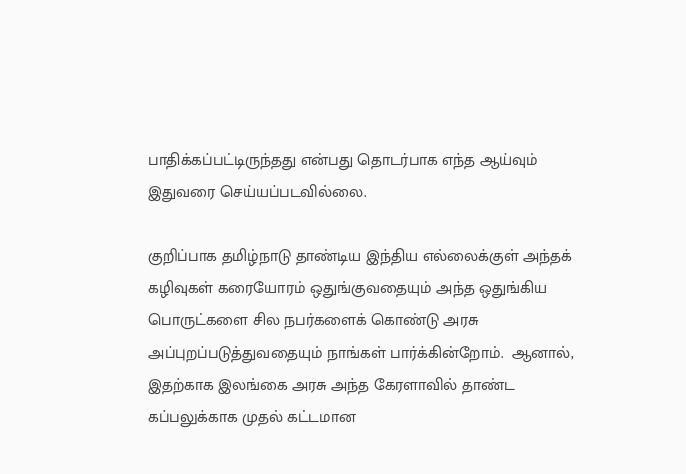பாதிக்கப்பட்டிருந்தது என்பது தொடர்பாக எந்த ஆய்வும் இதுவரை செய்யப்படவில்லை.

குறிப்பாக தமிழ்நாடு தாண்டிய இந்திய எல்லைக்குள் அந்தக் கழிவுகள் கரையோரம் ஒதுங்குவதையும் அந்த ஒதுங்கிய பொருட்களை சில நபர்களைக் கொண்டு அரசு அப்புறப்படுத்துவதையும் நாங்கள் பார்க்கின்றோம்.  ஆனால், இதற்காக இலங்கை அரசு அந்த கேரளாவில் தாண்ட கப்பலுக்காக முதல் கட்டமான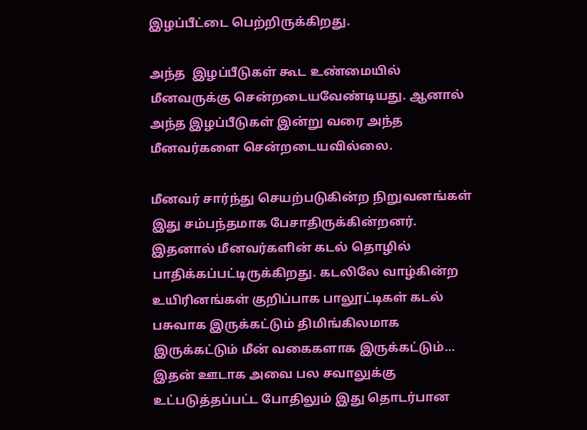இழப்பீட்டை பெற்றிருக்கிறது.

அந்த  இழப்பீடுகள் கூட உண்மையில் மீனவருக்கு சென்றடையவேண்டியது. ஆனால் அந்த இழப்பீடுகள் இன்று வரை அந்த மீனவர்களை சென்றடையவில்லை.

மீனவர் சார்ந்து செயற்படுகின்ற நிறுவனங்கள் இது சம்பந்தமாக பேசாதிருக்கின்றனர். இதனால் மீனவர்களின் கடல் தொழில் பாதிக்கப்பட்டிருக்கிறது. கடலிலே வாழ்கின்ற உயிரினங்கள் குறிப்பாக பாலூட்டிகள் கடல் பசுவாக இருக்கட்டும் திமிங்கிலமாக இருக்கட்டும் மீன் வகைகளாக இருக்கட்டும்… இதன் ஊடாக அவை பல சவாலுக்கு உட்படுத்தப்பட்ட போதிலும் இது தொடர்பான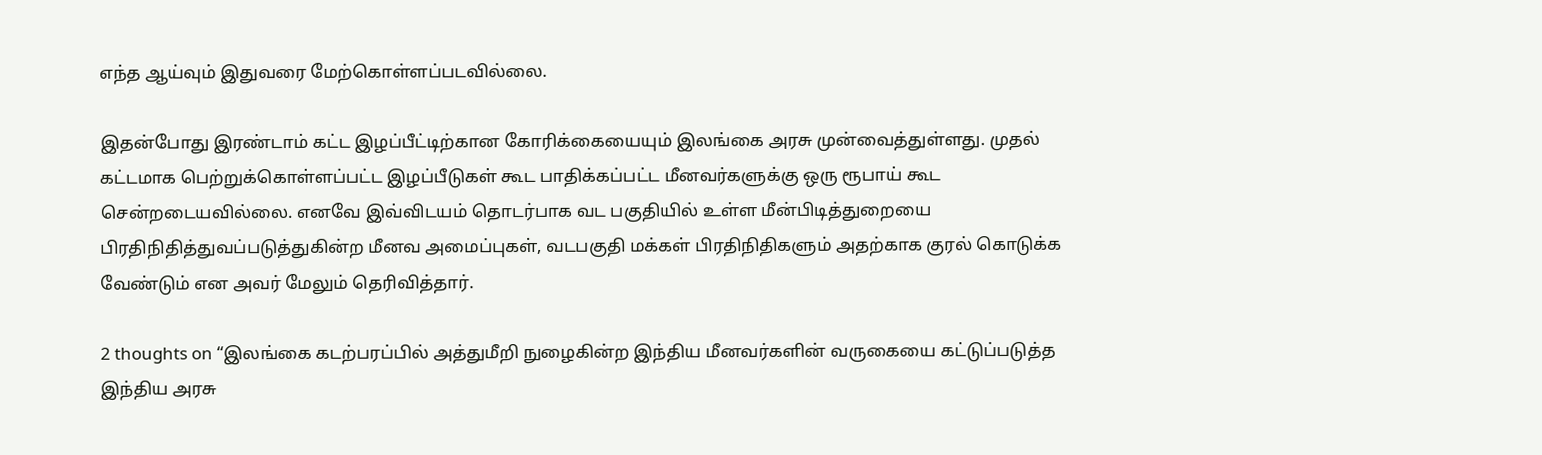எந்த ஆய்வும் இதுவரை மேற்கொள்ளப்படவில்லை.

இதன்போது இரண்டாம் கட்ட இழப்பீட்டிற்கான கோரிக்கையையும் இலங்கை அரசு முன்வைத்துள்ளது. முதல் கட்டமாக பெற்றுக்கொள்ளப்பட்ட இழப்பீடுகள் கூட பாதிக்கப்பட்ட மீனவர்களுக்கு ஒரு ரூபாய் கூட சென்றடையவில்லை. எனவே இவ்விடயம் தொடர்பாக வட பகுதியில் உள்ள மீன்பிடித்துறையை பிரதிநிதித்துவப்படுத்துகின்ற மீனவ அமைப்புகள், வடபகுதி மக்கள் பிரதிநிதிகளும் அதற்காக குரல் கொடுக்க வேண்டும் என அவர் மேலும் தெரிவித்தார்.

2 thoughts on “இலங்கை கடற்பரப்பில் அத்துமீறி நுழைகின்ற இந்திய மீனவர்களின் வருகையை கட்டுப்படுத்த இந்திய அரசு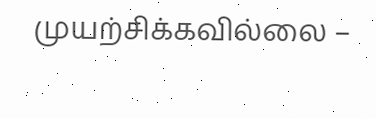முயற்சிக்கவில்லை –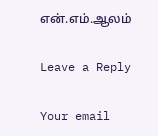என்.எம்.ஆலம்

Leave a Reply

Your email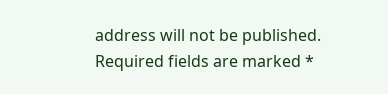address will not be published. Required fields are marked *